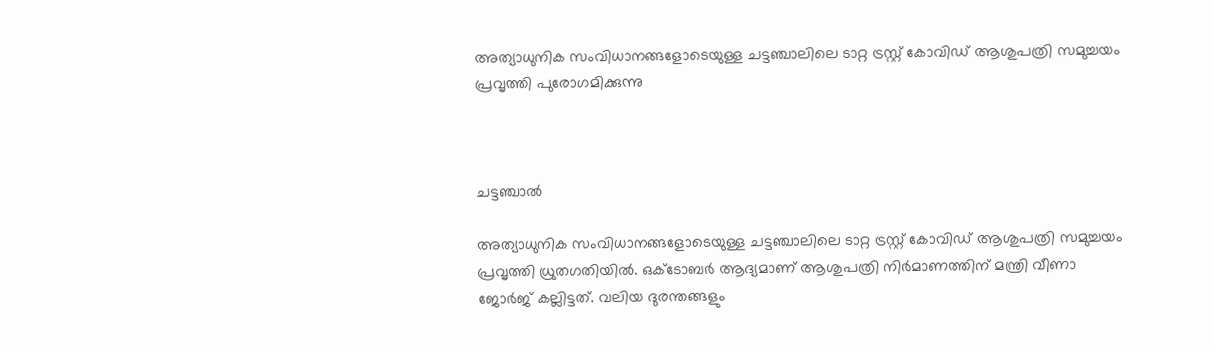അത്യാധുനിക സംവിധാനങ്ങളോടെയുള്ള ചട്ടഞ്ചാലിലെ ടാറ്റ ട്രസ്റ്റ് കോവിഡ് ആശുപത്രി സമുച്ചയം പ്രവൃത്തി പുരോഗമിക്കുന്നു



ചട്ടഞ്ചാൽ

അത്യാധുനിക സംവിധാനങ്ങളോടെയുള്ള ചട്ടഞ്ചാലിലെ ടാറ്റ ട്രസ്റ്റ് കോവിഡ് ആശുപത്രി സമുച്ചയം പ്രവൃത്തി ധ്രുതഗതിയിൽ. ഒക്ടോബർ ആദ്യമാണ്‌ ആശുപത്രി നിർമാണത്തിന്‌ മന്ത്രി വീണാ ജോർജ് കല്ലിട്ടത്‌. വലിയ ദുരന്തങ്ങളും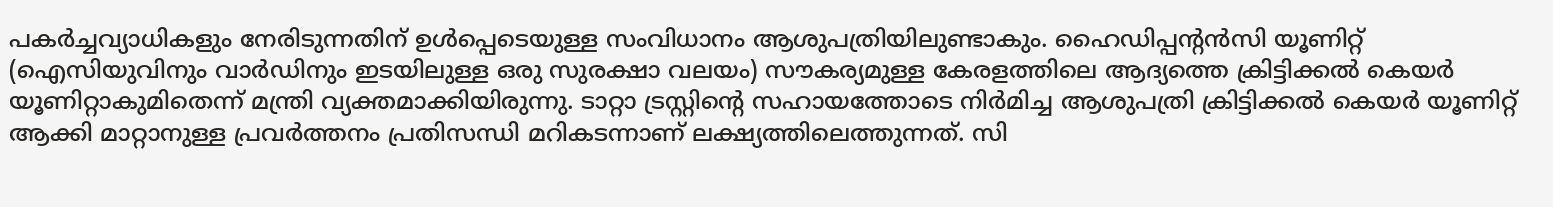പകർച്ചവ്യാധികളും നേരിടുന്നതിന് ഉൾപ്പെടെയുള്ള സംവിധാനം ആശുപത്രിയിലുണ്ടാകും. ഹൈഡിപ്പന്റൻസി യൂണിറ്റ് (ഐസിയുവിനും വാർഡിനും ഇടയിലുള്ള ഒരു സുരക്ഷാ വലയം) സൗകര്യമുള്ള കേരളത്തിലെ ആദ്യത്തെ ക്രിട്ടിക്കൽ കെയർ യൂണിറ്റാകുമിതെന്ന്‌ മന്ത്രി വ്യക്തമാക്കിയിരുന്നു. ടാറ്റാ ട്രസ്റ്റിന്റെ സഹായത്തോടെ നിർമിച്ച ആശുപത്രി ക്രിട്ടിക്കൽ കെയർ യൂണിറ്റ് ആക്കി മാറ്റാനുള്ള പ്രവർത്തനം പ്രതിസന്ധി മറികടന്നാണ് ലക്ഷ്യത്തിലെത്തുന്നത്. സി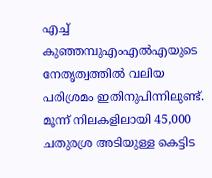എച്ച് കുഞ്ഞമ്പുഎംഎൽഎയുടെ നേതൃത്വത്തിൽ വലിയ പരിശ്രമം ഇതിനുപിന്നിലുണ്ട്. മൂന്ന് നിലകളിലായി 45,000 ചതുരശ്ര അടിയുള്ള കെട്ടിട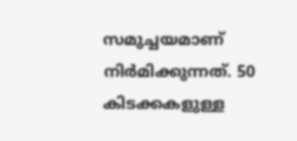സമുച്ചയമാണ് നിർമിക്കുന്നത്. 50 കിടക്കകളുള്ള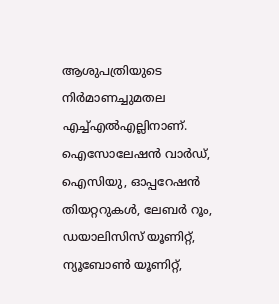ആശുപത്രിയുടെ നിർമാണച്ചുമതല എച്ച്എൽഎല്ലിനാണ്. ഐസോലേഷൻ വാർഡ്, ഐസിയു, ഓപ്പറേഷൻ തിയറ്ററുകൾ, ലേബർ റൂം, ഡയാലിസിസ് യൂണിറ്റ്, ന്യൂബോൺ യൂണിറ്റ്,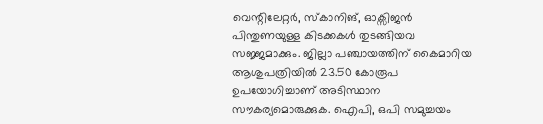വെന്റിലേറ്റർ, സ്കാനിങ്, ഓക്സിജൻ പിന്തുണയുള്ള കിടക്കകൾ തുടങ്ങിയവ സജ്ജമാക്കും. ജില്ലാ പഞ്ചായത്തിന് കൈമാറിയ ആശുപത്രിയിൽ 23.50 കോരൂപ ഉപയോഗിച്ചാണ് അടിസ്ഥാന സൗകര്യമൊരുക്കുക. ഐപി, ഒപി സമുച്ചയം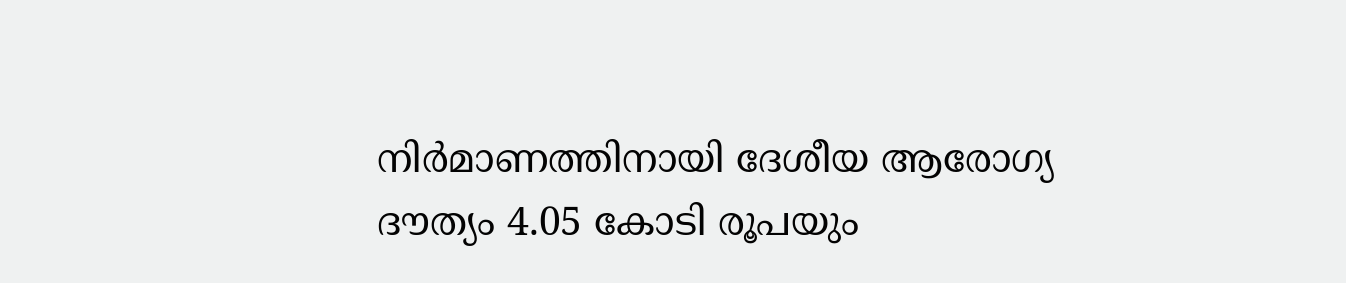നിർമാണത്തിനായി ദേശീയ ആരോഗ്യ ദൗത്യം 4.05 കോടി രൂപയും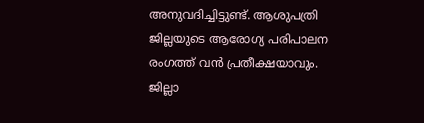അനുവദിച്ചിട്ടുണ്ട്. ആശുപത്രി ജില്ലയുടെ ആരോഗ്യ പരിപാലന രംഗത്ത് വൻ പ്രതീക്ഷയാവും. ജില്ലാ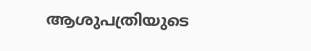ആശുപത്രിയുടെ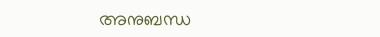അനുബന്ധ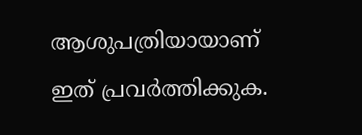ആശുപത്രിയായാണ് ഇത്‌ പ്രവര്‍ത്തിക്കുക.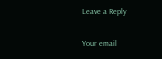Leave a Reply

Your email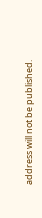address will not be published.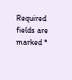Required fields are marked *